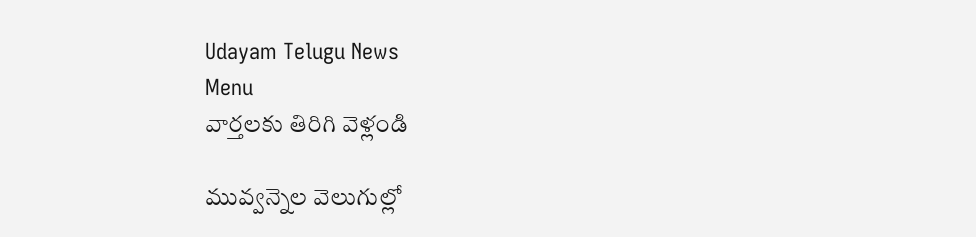Udayam Telugu News
Menu
వార్తలకు తిరిగి వెళ్లండి

మువ్వన్నెల వెలుగుల్లో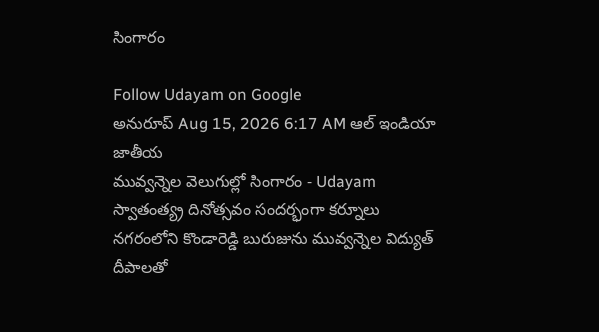సింగారం

Follow Udayam on Google
అనురూప్ Aug 15, 2026 6:17 AM ఆల్ ఇండియా జాతీయ
మువ్వన్నెల వెలుగుల్లో సింగారం - Udayam
స్వాతంత్య్ర దినోత్సవం సందర్భంగా కర్నూలు నగరంలోని కొండారెడ్డి బురుజును మువ్వన్నెల విద్యుత్‌ దీపాలతో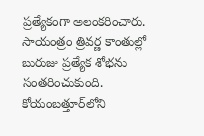ప్రత్యేకంగా అలంకరించారు. సాయంత్రం త్రివర్ణ కాంతుల్లో బురుజు ప్రత్యేక శోభను సంతరించుకుంది. కోయంబత్తూర్‌లోని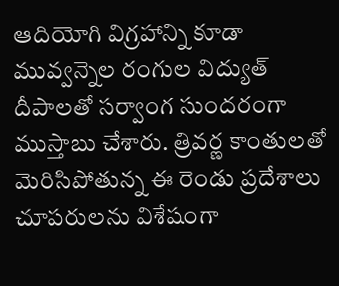ఆదియోగి విగ్రహాన్ని కూడా మువ్వన్నెల రంగుల విద్యుత్‌ దీపాలతో సర్వాంగ సుందరంగా ముస్తాబు చేశారు. త్రివర్ణ కాంతులతో మెరిసిపోతున్న ఈ రెండు ప్రదేశాలు చూపరులను విశేషంగా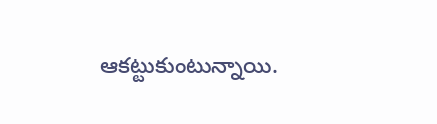ఆకట్టుకుంటున్నాయి.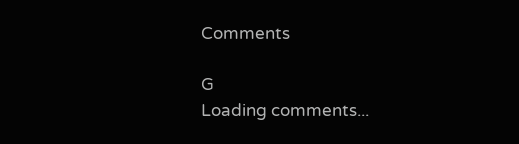Comments

G
Loading comments...